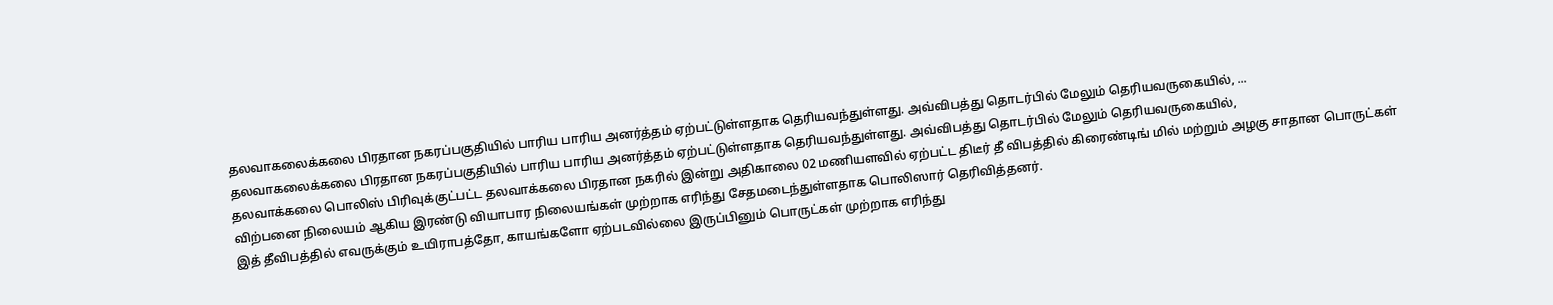தலவாகலைக்கலை பிரதான நகரப்பகுதியில் பாரிய பாரிய அனர்த்தம் ஏற்பட்டுள்ளதாக தெரியவந்துள்ளது. அவ்விபத்து தொடர்பில் மேலும் தெரியவருகையில், ...
தலவாகலைக்கலை பிரதான நகரப்பகுதியில் பாரிய பாரிய அனர்த்தம் ஏற்பட்டுள்ளதாக தெரியவந்துள்ளது. அவ்விபத்து தொடர்பில் மேலும் தெரியவருகையில்,
தலவாக்கலை பொலிஸ் பிரிவுக்குட்பட்ட தலவாக்கலை பிரதான நகரில் இன்று அதிகாலை 02 மணியளவில் ஏற்பட்ட திடீர் தீ விபத்தில் கிரைண்டிங் மில் மற்றும் அழகு சாதான பொருட்கள் விற்பனை நிலையம் ஆகிய இரண்டு வியாபார நிலையங்கள் முற்றாக எரிந்து சேதமடைந்துள்ளதாக பொலிஸார் தெரிவித்தனர்.
இத் தீவிபத்தில் எவருக்கும் உயிராபத்தோ, காயங்களோ ஏற்படவில்லை இருப்பினும் பொருட்கள் முற்றாக எரிந்து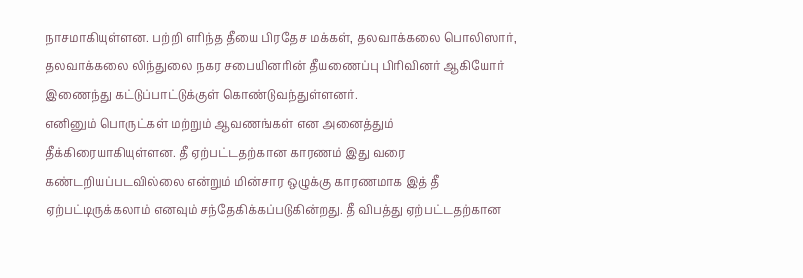நாசமாகியுள்ளன. பற்றி எரிந்த தீயை பிரதேச மக்கள், தலவாக்கலை பொலிஸார், தலவாக்கலை லிந்துலை நகர சபையினரின் தீயணைப்பு பிரிவினர் ஆகியோர் இணைந்து கட்டுப்பாட்டுக்குள் கொண்டுவந்துள்ளனர்.
எனினும் பொருட்கள் மற்றும் ஆவணங்கள் என அனைத்தும் தீக்கிரையாகியுள்ளன. தீ ஏற்பட்டதற்கான காரணம் இது வரை கண்டறியப்படவில்லை என்றும் மின்சார ஒழுக்கு காரணமாக இத் தீ ஏற்பட்டிருக்கலாம் எனவும் சந்தேகிக்கப்படுகின்றது. தீ விபத்து ஏற்பட்டதற்கான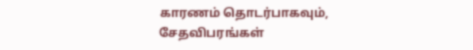காரணம் தொடர்பாகவும், சேதவிபரங்கள்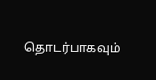தொடர்பாகவும்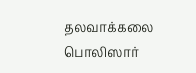தலவாக்கலை பொலிஸார்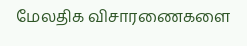மேலதிக விசாரணைகளை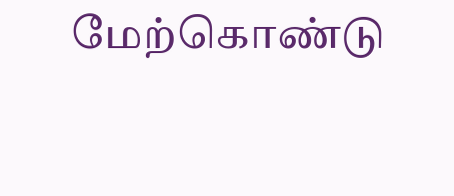மேற்கொண்டு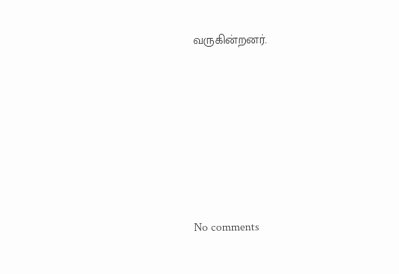வருகின்றனர்.






No comments